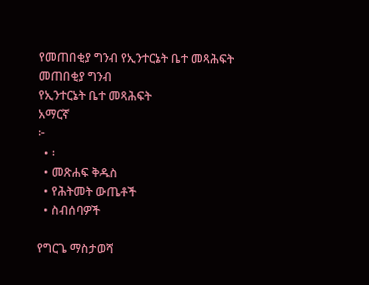የመጠበቂያ ግንብ የኢንተርኔት ቤተ መጻሕፍት
መጠበቂያ ግንብ
የኢንተርኔት ቤተ መጻሕፍት
አማርኛ
፦
  • ፡
  • መጽሐፍ ቅዱስ
  • የሕትመት ውጤቶች
  • ስብሰባዎች

የግርጌ ማስታወሻ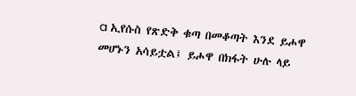a ኢየሱስ የጽድቅ ቁጣ በመቆጣት እንደ ይሖዋ መሆኑን አሳይቷል፤ ይሖዋ በክፋት ሁሉ ላይ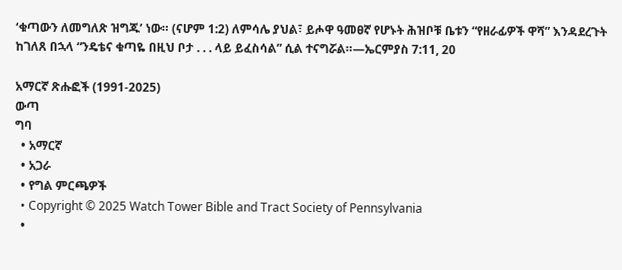‘ቁጣውን ለመግለጽ ዝግጁ’ ነው። (ናሆም 1:2) ለምሳሌ ያህል፣ ይሖዋ ዓመፀኛ የሆኑት ሕዝቦቹ ቤቱን “የዘራፊዎች ዋሻ” እንዳደረጉት ከገለጸ በኋላ “ንዴቴና ቁጣዬ በዚህ ቦታ . . . ላይ ይፈስሳል” ሲል ተናግሯል።—ኤርምያስ 7:11, 20

አማርኛ ጽሑፎች (1991-2025)
ውጣ
ግባ
  • አማርኛ
  • አጋራ
  • የግል ምርጫዎች
  • Copyright © 2025 Watch Tower Bible and Tract Society of Pennsylvania
  •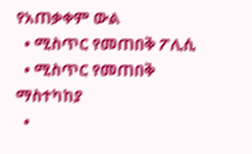የአጠቃቀም ውል
  • ሚስጥር የመጠበቅ ፖሊሲ
  • ሚስጥር የመጠበቅ ማስተካከያ
  •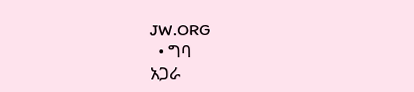JW.ORG
  • ግባ
አጋራ